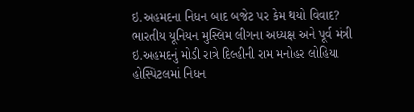ઇ.અહમદના નિધન બાદ બજેટ પર કેમ થયો વિવાદ?
ભારતીય યૂનિયન મુસ્લિમ લીગના અધ્યક્ષ અને પૂર્વ મંત્રી ઇ.અહમદનું મોડી રાત્રે દિલ્હીની રામ મનોહર લોહિયા હોસ્પિટલમાં નિધન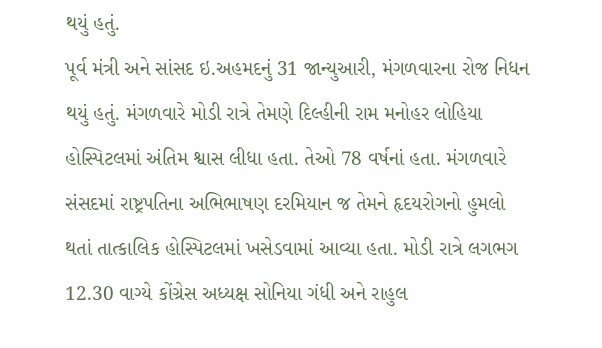થયું હતું.
પૂર્વ મંત્રી અને સાંસદ ઇ.અહમદનું 31 જાન્યુઆરી, મંગળવારના રોજ નિધન થયું હતું. મંગળવારે મોડી રાત્રે તેમણે દિલ્હીની રામ મનોહર લોહિયા હોસ્પિટલમાં અંતિમ શ્વાસ લીધા હતા. તેઓ 78 વર્ષનાં હતા. મંગળવારે સંસદમાં રાષ્ટ્રપતિના અભિભાષણ દરમિયાન જ તેમને હૃદયરોગનો હુમલો થતાં તાત્કાલિક હોસ્પિટલમાં ખસેડવામાં આવ્યા હતા. મોડી રાત્રે લગભગ 12.30 વાગ્યે કોંગ્રેસ અધ્યક્ષ સોનિયા ગંધી અને રાહુલ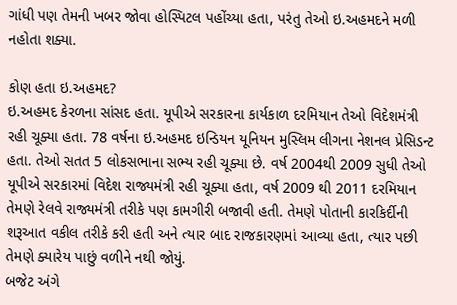ગાંધી પણ તેમની ખબર જોવા હોસ્પિટલ પહોંચ્યા હતા, પરંતુ તેઓ ઇ.અહમદને મળી નહોતા શક્યા.

કોણ હતા ઇ.અહમદ?
ઇ.અહમદ કેરળના સાંસદ હતા. યૂપીએ સરકારના કાર્યકાળ દરમિયાન તેઓ વિદેશમંત્રી રહી ચૂક્યા હતા. 78 વર્ષના ઇ.અહમદ ઇન્ડિયન યૂનિયન મુસ્લિમ લીગના નેશનલ પ્રેસિડન્ટ હતા. તેઓ સતત 5 લોકસભાના સભ્ય રહી ચૂક્યા છે. વર્ષ 2004થી 2009 સુધી તેઓ યૂપીએ સરકારમાં વિદેશ રાજ્યમંત્રી રહી ચૂક્યા હતા, વર્ષ 2009 થી 2011 દરમિયાન તેમણે રેલવે રાજ્યમંત્રી તરીકે પણ કામગીરી બજાવી હતી. તેમણે પોતાની કારકિર્દીની શરૂઆત વકીલ તરીકે કરી હતી અને ત્યાર બાદ રાજકારણમાં આવ્યા હતા, ત્યાર પછી તેમણે ક્યારેય પાછું વળીને નથી જોયું.
બજેટ અંગે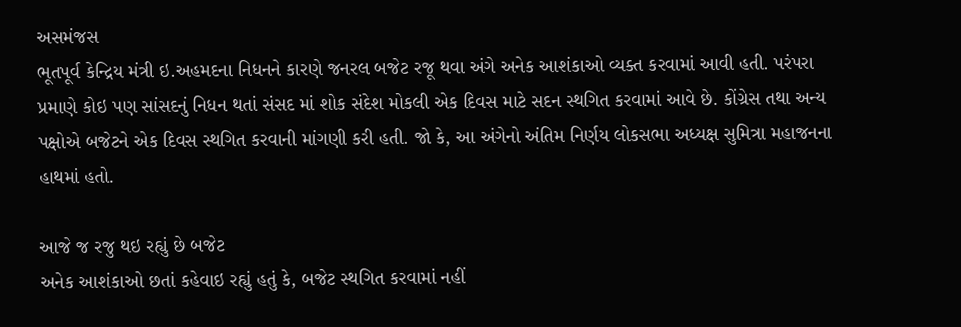અસમંજસ
ભૂતપૂર્વ કેન્દ્રિય મંત્રી ઇ.અહમદના નિધનને કારણે જનરલ બજેટ રજૂ થવા અંગે અનેક આશંકાઓ વ્યક્ત કરવામાં આવી હતી. પરંપરા પ્રમાણે કોઇ પણ સાંસદનું નિધન થતાં સંસદ માં શોક સંદેશ મોકલી એક દિવસ માટે સદન સ્થગિત કરવામાં આવે છે. કોંગ્રેસ તથા અન્ય પક્ષોએ બજેટને એક દિવસ સ્થગિત કરવાની માંગણી કરી હતી. જો કે, આ અંગેનો અંતિમ નિર્ણય લોકસભા અધ્યક્ષ સુમિત્રા મહાજનના હાથમાં હતો.

આજે જ રજુ થઇ રહ્યું છે બજેટ
અનેક આશંકાઓ છતાં કહેવાઇ રહ્યું હતું કે, બજેટ સ્થગિત કરવામાં નહીં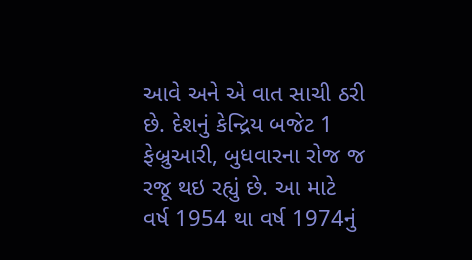આવે અને એ વાત સાચી ઠરી છે. દેશનું કેન્દ્રિય બજેટ 1 ફેબ્રુઆરી, બુધવારના રોજ જ રજૂ થઇ રહ્યું છે. આ માટે વર્ષ 1954 થા વર્ષ 1974નું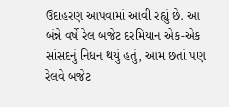ઉદાહરણ આપવામાં આવી રહ્યું છે. આ બંન્ને વર્ષે રેલ બજેટ દરમિયાન એક-એક સાંસદનું નિધન થયું હતું, આમ છતાં પણ રેલવે બજેટ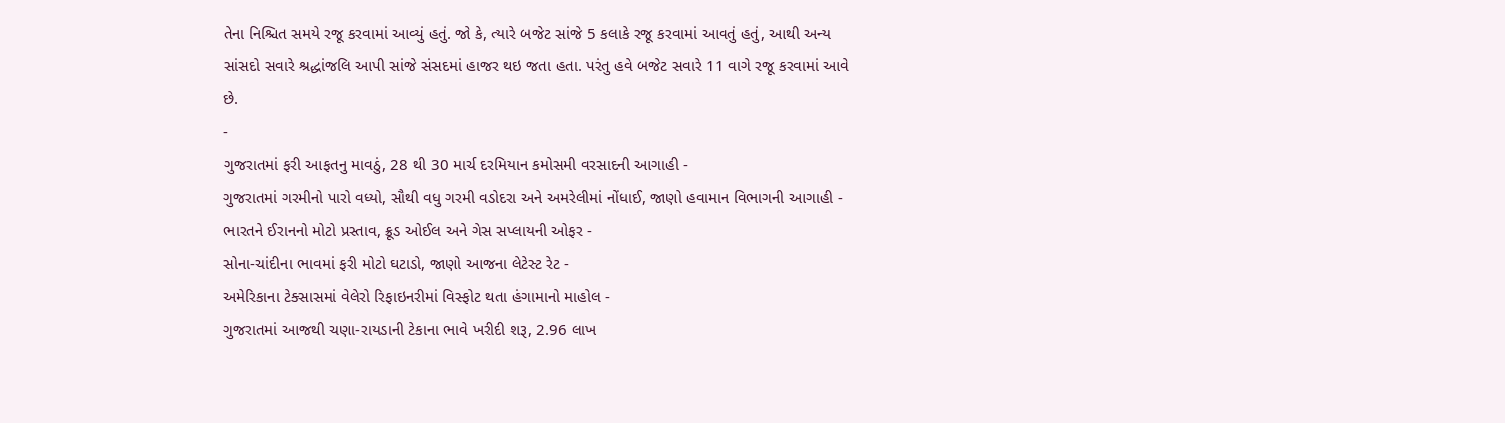તેના નિશ્ચિત સમયે રજૂ કરવામાં આવ્યું હતું. જો કે, ત્યારે બજેટ સાંજે 5 કલાકે રજૂ કરવામાં આવતું હતું, આથી અન્ય સાંસદો સવારે શ્રદ્ધાંજલિ આપી સાંજે સંસદમાં હાજર થઇ જતા હતા. પરંતુ હવે બજેટ સવારે 11 વાગે રજૂ કરવામાં આવે છે.
-
ગુજરાતમાં ફરી આફતનુ માવઠું, 28 થી 30 માર્ચ દરમિયાન કમોસમી વરસાદની આગાહી -
ગુજરાતમાં ગરમીનો પારો વધ્યો, સૌથી વધુ ગરમી વડોદરા અને અમરેલીમાં નોંધાઈ, જાણો હવામાન વિભાગની આગાહી -
ભારતને ઈરાનનો મોટો પ્રસ્તાવ, ક્રૂડ ઓઈલ અને ગેસ સપ્લાયની ઓફર -
સોના-ચાંદીના ભાવમાં ફરી મોટો ઘટાડો, જાણો આજના લેટેસ્ટ રેટ -
અમેરિકાના ટેક્સાસમાં વેલેરો રિફાઇનરીમાં વિસ્ફોટ થતા હંગામાનો માહોલ -
ગુજરાતમાં આજથી ચણા-રાયડાની ટેકાના ભાવે ખરીદી શરૂ, 2.96 લાખ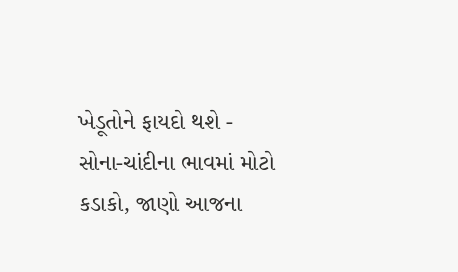ખેડૂતોને ફાયદો થશે -
સોના-ચાંદીના ભાવમાં મોટો કડાકો, જાણો આજના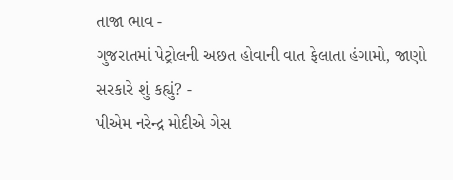તાજા ભાવ -
ગુજરાતમાં પેટ્રોલની અછત હોવાની વાત ફેલાતા હંગામો, જાણો સરકારે શું કહ્યું? -
પીએમ નરેન્દ્ર મોદીએ ગેસ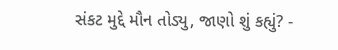સંકટ મુદ્દે મૌન તોડ્યુ, જાણો શું કહ્યું? -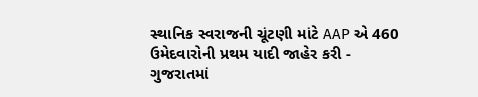સ્થાનિક સ્વરાજની ચૂંટણી માંટે AAP એ 460 ઉમેદવારોની પ્રથમ યાદી જાહેર કરી -
ગુજરાતમાં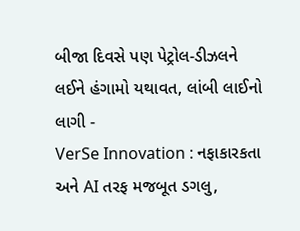બીજા દિવસે પણ પેટ્રોલ-ડીઝલને લઈને હંગામો યથાવત, લાંબી લાઈનો લાગી -
VerSe Innovation : નફાકારકતા અને AI તરફ મજબૂત ડગલુ,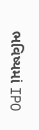ભવિષ્યમાં IPO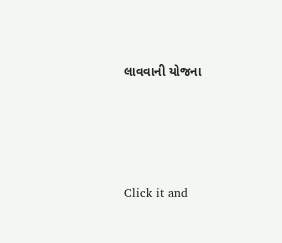લાવવાની યોજના







Click it and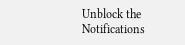Unblock the Notifications